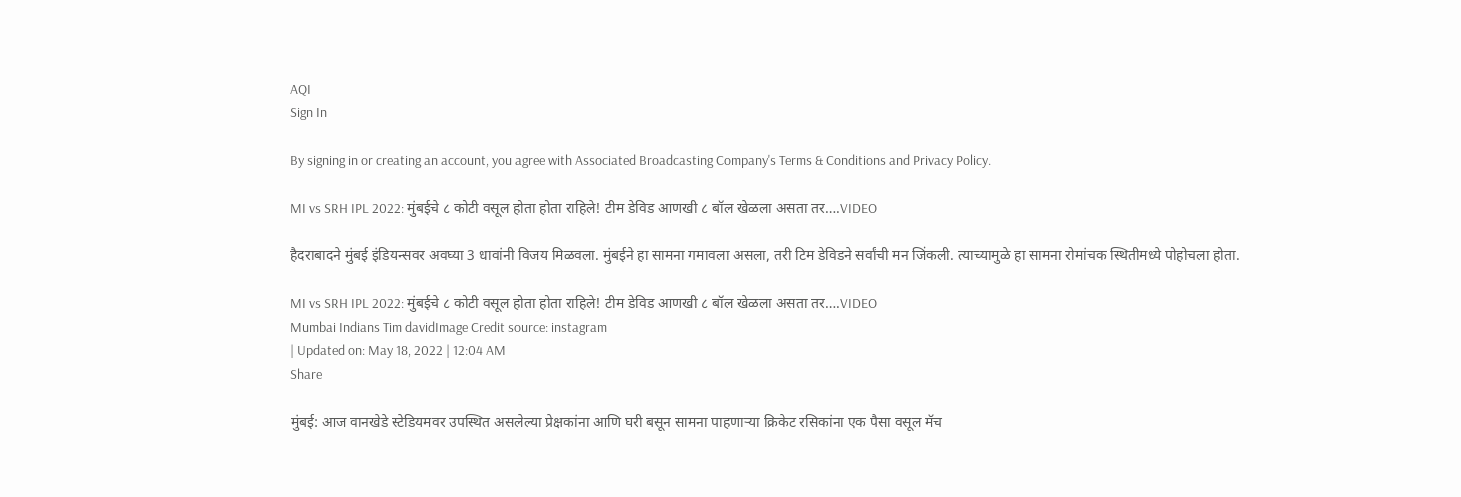AQI
Sign In

By signing in or creating an account, you agree with Associated Broadcasting Company's Terms & Conditions and Privacy Policy.

MI vs SRH IPL 2022: मुंबईचे ८ कोटी वसूल होता होता राहिले! टीम डेविड आणखी ८ बॉल खेळला असता तर….VIDEO

हैदराबादने मुंबई इंडियन्सवर अवघ्या 3 धावांनी विजय मिळवला. मुंबईने हा सामना गमावला असला, तरी टिम डेविडने सर्वांची मन जिंकली. त्याच्यामुळे हा सामना रोमांचक स्थितीमध्ये पोहोचला होता.

MI vs SRH IPL 2022: मुंबईचे ८ कोटी वसूल होता होता राहिले! टीम डेविड आणखी ८ बॉल खेळला असता तर….VIDEO
Mumbai Indians Tim davidImage Credit source: instagram
| Updated on: May 18, 2022 | 12:04 AM
Share

मुंबई: आज वानखेडे स्टेडियमवर उपस्थित असलेल्या प्रेक्षकांना आणि घरी बसून सामना पाहणाऱ्या क्रिकेट रसिकांना एक पैसा वसूल मॅच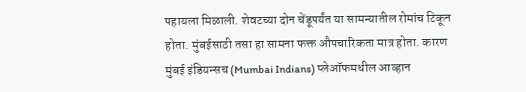पहायला मिळाली. शेवटच्या दोन चेंडूपर्यंत या सामन्यातील रोमांच टिकून होता. मुंबईसाठी तसा हा सामना फक्त औपचारिकता मात्र होता. कारण मुंबई इंडियन्सच (Mumbai Indians) प्लेऑफमधील आव्हान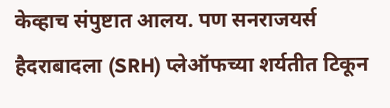केव्हाच संपुष्टात आलय. पण सनराजयर्स हैदराबादला (SRH) प्लेऑफच्या शर्यतीत टिकून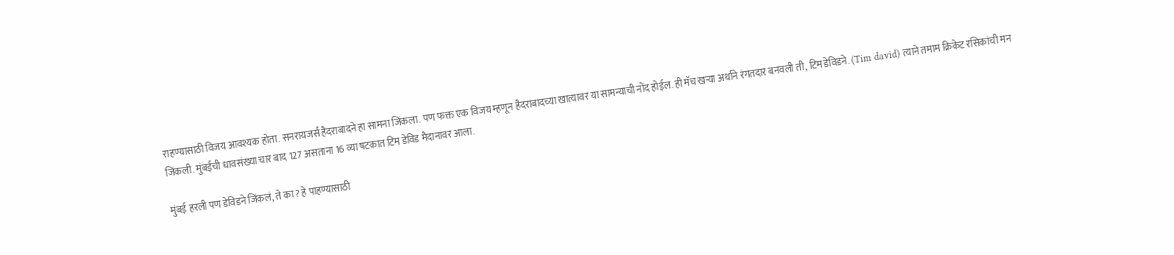राहण्यासाठी विजय आवश्यक होता. सनरायजर्स हैदराबादने हा सामना जिंकला. पण फक्त एक विजय म्हणून हैदराबादच्या खात्यावर या सामन्याची नोंद होईल. ही मॅच खऱ्या अर्थाने रंगतदार बनवली ती, टिम डेविडने. (Tim david) त्याने तमाम क्रिकेट रसिकांची मन जिंकली. मुंबईची धावसंख्या चार बाद 127 असताना 16 व्या षटकात टिम डेविड मैदानावर आला.

मुंबई हरली पण डेविडने जिंकलं, ते का? हे पाहण्यासाठी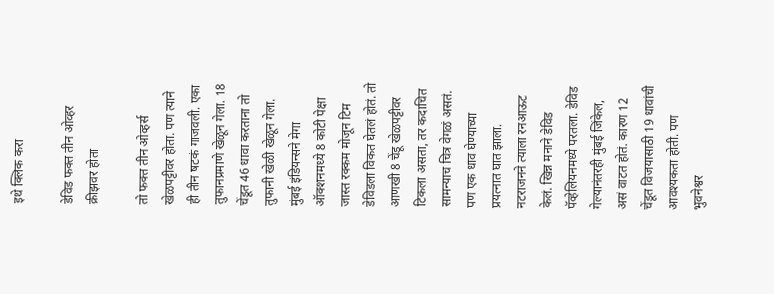इथे क्लिक करा

डेविड फक्त तीन ओव्हर क्रीझवर होता

तो फक्त तीन ओव्हर्स खेळपट्टीवर होता. पण त्याने ही तीन षटकं गाजवली. एका तुफानप्रमाणे खेळून गेला. 18 चेंडूत 46 धावा करताना तो तुफानी खेळी खेळून गेला. मुंबई इंडियन्सने मेगा ऑक्शनमध्ये 8 कोटी पेक्षा जास्त रक्कम मोजून टिम डेविडला विकत घेतलं होतं. तो आणखी 8 चेंडू खेळपट्टीवर टिकला असता, तर कदाचित सामन्याच चित्र वेगळं असतं. पण एक धाव घेण्याच्या प्रयत्नात घात झाला. नटराजनने त्याला रनआऊट केलं. खिन्न मनाने डेविड पॅव्हेलियनमध्ये परतला. डेविड गेल्यानंतरही मुंबई जिंकेल, असं वाटत होतं. कारण 12 चेंडूत विजयासाठी 19 धावांची आवश्यकता होती. पण भुवनेश्वर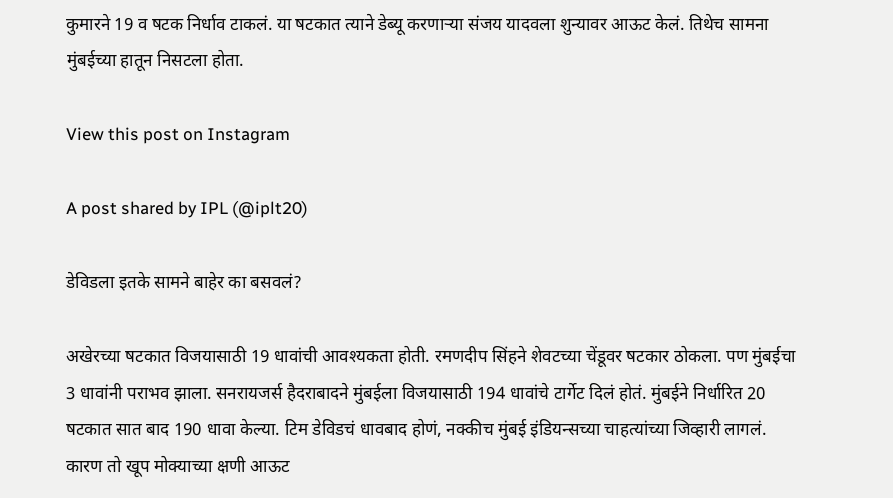कुमारने 19 व षटक निर्धाव टाकलं. या षटकात त्याने डेब्यू करणाऱ्या संजय यादवला शुन्यावर आऊट केलं. तिथेच सामना मुंबईच्या हातून निसटला होता.

View this post on Instagram

A post shared by IPL (@iplt20)

डेविडला इतके सामने बाहेर का बसवलं?

अखेरच्या षटकात विजयासाठी 19 धावांची आवश्यकता होती. रमणदीप सिंहने शेवटच्या चेंडूवर षटकार ठोकला. पण मुंबईचा 3 धावांनी पराभव झाला. सनरायजर्स हैदराबादने मुंबईला विजयासाठी 194 धावांचे टार्गेट दिलं होतं. मुंबईने निर्धारित 20 षटकात सात बाद 190 धावा केल्या. टिम डेविडचं धावबाद होणं, नक्कीच मुंबई इंडियन्सच्या चाहत्यांच्या जिव्हारी लागलं. कारण तो खूप मोक्याच्या क्षणी आऊट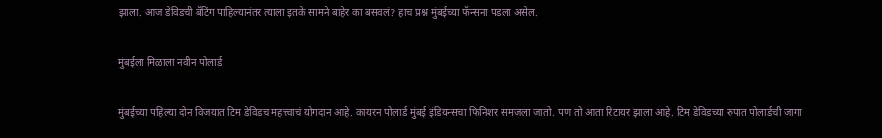झाला. आज डेविडची बॅटिंग पाहिल्यानंतर त्याला इतके सामने बाहेर का बसवलं? हाच प्रश्न मुंबईच्या फॅन्सना पडला असेल.

मुंबईला मिळाला नवीन पोलार्ड

मुंबईच्या पहिल्या दोन विजयात टिम डेविडच महत्त्वाचं योगदान आहे. कायरन पोलार्ड मुंबई इंडियन्सचा फिनिशर समजला जातो. पण तो आता रिटायर झाला आहे. टिम डेविडच्या रुपात पोलार्डची जागा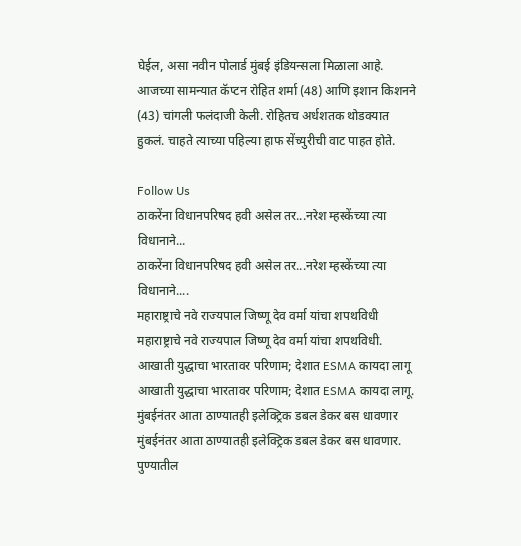घेईल, असा नवीन पोलार्ड मुंबई इंडियन्सला मिळाला आहे. आजच्या सामन्यात कॅप्टन रोहित शर्मा (48) आणि इशान किशनने (43) चांगली फलंदाजी केली. रोहितच अर्धशतक थोडक्यात हुकलं. चाहते त्याच्या पहिल्या हाफ सेंच्युरीची वाट पाहत होते.

Follow Us
ठाकरेंना विधानपरिषद हवी असेल तर...नरेश म्हस्केंच्या त्या विधानाने...
ठाकरेंना विधानपरिषद हवी असेल तर...नरेश म्हस्केंच्या त्या विधानाने....
महाराष्ट्राचे नवे राज्यपाल जिष्णू देव वर्मा यांचा शपथविधी
महाराष्ट्राचे नवे राज्यपाल जिष्णू देव वर्मा यांचा शपथविधी.
आखाती युद्धाचा भारतावर परिणाम; देशात ESMA कायदा लागू
आखाती युद्धाचा भारतावर परिणाम; देशात ESMA कायदा लागू.
मुंबईनंतर आता ठाण्यातही इलेक्ट्रिक डबल डेकर बस धावणार
मुंबईनंतर आता ठाण्यातही इलेक्ट्रिक डबल डेकर बस धावणार.
पुण्यातील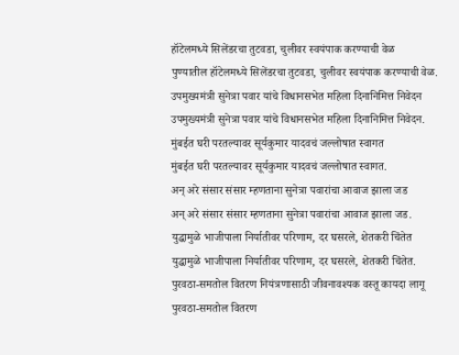हॉटेलमध्ये सिलेंडरचा तुटवडा, चुलीवर स्वयंपाक करण्याची वेळ
पुण्यातील हॉटेलमध्ये सिलेंडरचा तुटवडा, चुलीवर स्वयंपाक करण्याची वेळ.
उपमुख्यमंत्री सुनेत्रा पवार यांचे विधानसभेत महिला दिनानिमित्त निवेदन
उपमुख्यमंत्री सुनेत्रा पवार यांचे विधानसभेत महिला दिनानिमित्त निवेदन.
मुंबईत घरी परतल्यावर सूर्यकुमार यादवचं जल्लोषात स्वागत
मुंबईत घरी परतल्यावर सूर्यकुमार यादवचं जल्लोषात स्वागत.
अन् अरे संसार संसार म्हणताना सुनेत्रा पवारांचा आवाज झाला जड
अन् अरे संसार संसार म्हणताना सुनेत्रा पवारांचा आवाज झाला जड.
युद्धामुळे भाजीपाला निर्यातीवर परिणाम, दर घसरले, शेतकरी चिंतेत
युद्धामुळे भाजीपाला निर्यातीवर परिणाम, दर घसरले, शेतकरी चिंतेत.
पुरवठा-समतोल वितरण नियंत्रणासाठी जीवनावश्यक वस्तू कायदा लागू
पुरवठा-समतोल वितरण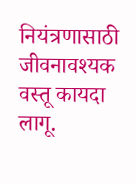नियंत्रणासाठी जीवनावश्यक वस्तू कायदा लागू.